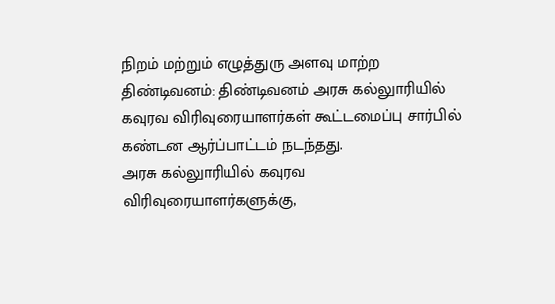நிறம் மற்றும் எழுத்துரு அளவு மாற்ற
திண்டிவனம்: திண்டிவனம் அரசு கல்லுாரியில் கவுரவ விரிவுரையாளர்கள் கூட்டமைப்பு சார்பில் கண்டன ஆர்ப்பாட்டம் நடந்தது.
அரசு கல்லுாரியில் கவுரவ விரிவுரையாளர்களுக்கு,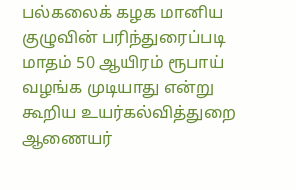பல்கலைக் கழக மானிய குழுவின் பரிந்துரைப்படி மாதம் 50 ஆயிரம் ரூபாய் வழங்க முடியாது என்று கூறிய உயர்கல்வித்துறை ஆணையர்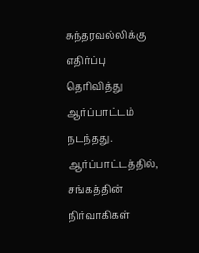சுந்தரவல்லிக்கு எதிர்ப்பு தெரிவித்து ஆர்ப்பாட்டம் நடந்தது. ஆர்ப்பாட்டத்தில், சங்கத்தின் நிர்வாகிகள்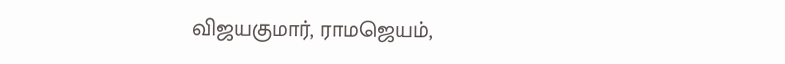விஜயகுமார், ராமஜெயம்,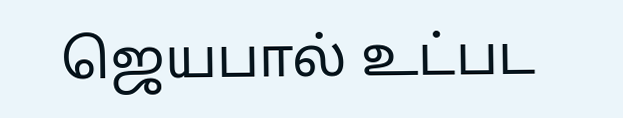ஜெயபால் உட்பட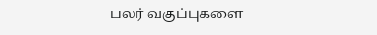பலர் வகுப்புகளை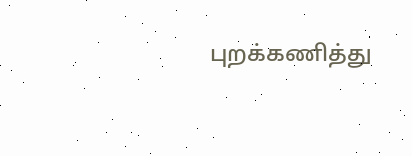புறக்கணித்து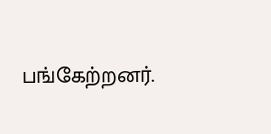பங்கேற்றனர்.